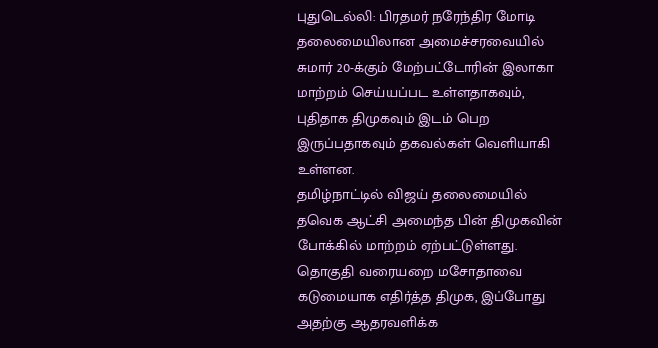புதுடெல்லி: பிரதமர் நரேந்திர மோடி தலைமையிலான அமைச்சரவையில் சுமார் 20-க்கும் மேற்பட்டோரின் இலாகா மாற்றம் செய்யப்பட உள்ளதாகவும், புதிதாக திமுகவும் இடம் பெற இருப்பதாகவும் தகவல்கள் வெளியாகி உள்ளன.
தமிழ்நாட்டில் விஜய் தலைமையில் தவெக ஆட்சி அமைந்த பின் திமுகவின் போக்கில் மாற்றம் ஏற்பட்டுள்ளது. தொகுதி வரையறை மசோதாவை கடுமையாக எதிர்த்த திமுக, இப்போது அதற்கு ஆதரவளிக்க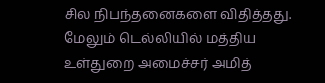சில நிபந்தனைகளை விதித்தது. மேலும் டெல்லியில் மத்திய உள்துறை அமைச்சர் அமித்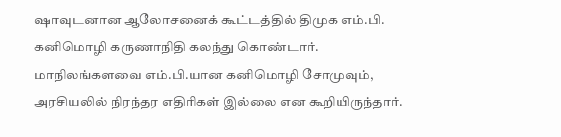ஷாவுடனான ஆலோசனைக் கூட்டத்தில் திமுக எம்.பி. கனிமொழி கருணாநிதி கலந்து கொண்டார். மாநிலங்களவை எம்.பி.யான கனிமொழி சோமுவும், அரசியலில் நிரந்தர எதிரிகள் இல்லை என கூறியிருந்தார்.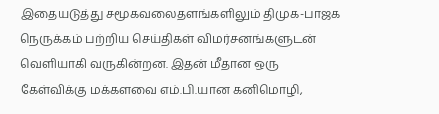இதையடுத்து சமூகவலைதளங்களிலும் திமுக-பாஜக நெருக்கம் பற்றிய செய்திகள் விமர்சனங்களுடன் வெளியாகி வருகின்றன. இதன் மீதான ஒரு கேள்விக்கு மக்களவை எம்.பி.யான கனிமொழி,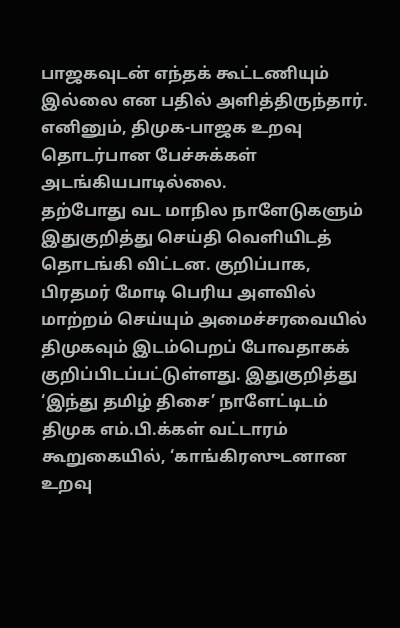பாஜகவுடன் எந்தக் கூட்டணியும் இல்லை என பதில் அளித்திருந்தார். எனினும், திமுக-பாஜக உறவு தொடர்பான பேச்சுக்கள் அடங்கியபாடில்லை.
தற்போது வட மாநில நாளேடுகளும் இதுகுறித்து செய்தி வெளியிடத் தொடங்கி விட்டன. குறிப்பாக, பிரதமர் மோடி பெரிய அளவில் மாற்றம் செய்யும் அமைச்சரவையில் திமுகவும் இடம்பெறப் போவதாகக் குறிப்பிடப்பட்டுள்ளது. இதுகுறித்து ‘இந்து தமிழ் திசை’ நாளேட்டிடம் திமுக எம்.பி.க்கள் வட்டாரம் கூறுகையில், ‘காங்கிரஸுடனான உறவு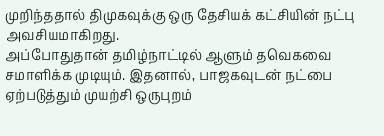முறிந்ததால் திமுகவுக்கு ஒரு தேசியக் கட்சியின் நட்பு அவசியமாகிறது.
அப்போதுதான் தமிழ்நாட்டில் ஆளும் தவெகவை சமாளிக்க முடியும். இதனால், பாஜகவுடன் நட்பை ஏற்படுத்தும் முயற்சி ஒருபுறம்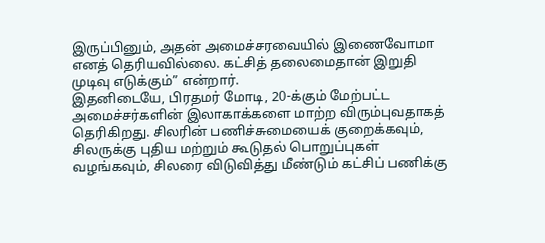இருப்பினும், அதன் அமைச்சரவையில் இணைவோமா எனத் தெரியவில்லை. கட்சித் தலைமைதான் இறுதி முடிவு எடுக்கும்” என்றார்.
இதனிடையே, பிரதமர் மோடி, 20-க்கும் மேற்பட்ட அமைச்சர்களின் இலாகாக்களை மாற்ற விரும்புவதாகத் தெரிகிறது. சிலரின் பணிச்சுமையைக் குறைக்கவும், சிலருக்கு புதிய மற்றும் கூடுதல் பொறுப்புகள் வழங்கவும், சிலரை விடுவித்து மீண்டும் கட்சிப் பணிக்கு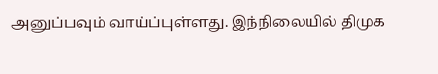அனுப்பவும் வாய்ப்புள்ளது. இந்நிலையில் திமுக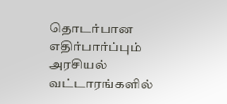தொடர்பான எதிர்பார்ப்பும் அரசியல் வட்டாரங்களில்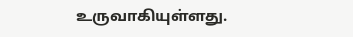உருவாகியுள்ளது.